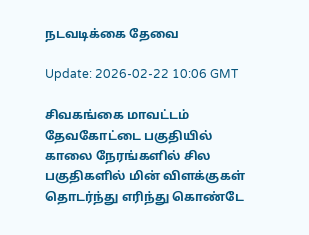நடவடிக்கை தேவை

Update: 2026-02-22 10:06 GMT

சிவகங்கை மாவட்டம் தேவகோட்டை பகுதியில் காலை நேரங்களில் சில பகுதிகளில் மின் விளக்குகள் தொடர்ந்து எரிந்து கொண்டே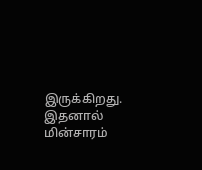இருக்கிறது. இதனால் மின்சாரம்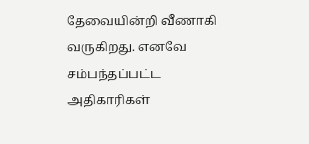தேவையின்றி வீணாகி வருகிறது. எனவே சம்பந்தப்பட்ட அதிகாரிகள்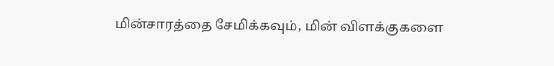மின்சாரத்தை சேமிக்கவும், மின் விளக்குகளை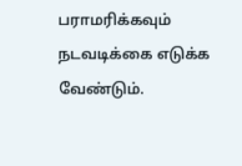பராமரிக்கவும் நடவடிக்கை எடுக்க வேண்டும்.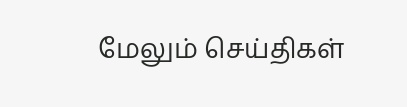மேலும் செய்திகள்